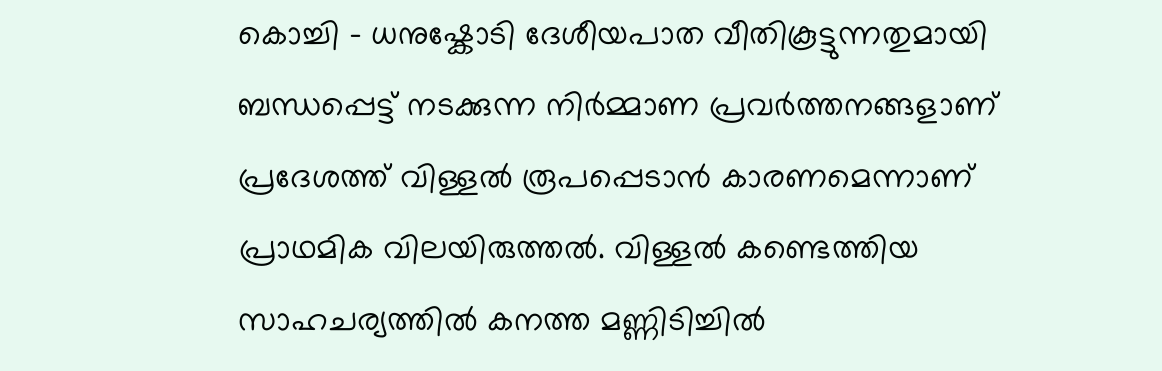കൊച്ചി - ധനുഷ്കോടി ദേശീയപാത വീതികൂട്ടുന്നതുമായി ബന്ധപ്പെട്ട് നടക്കുന്ന നിർമ്മാണ പ്രവർത്തനങ്ങളാണ് പ്രദേശത്ത് വിള്ളൽ രൂപപ്പെടാൻ കാരണമെന്നാണ് പ്രാഥമിക വിലയിരുത്തൽ. വിള്ളൽ കണ്ടെത്തിയ സാഹചര്യത്തിൽ കനത്ത മണ്ണിടിച്ചിൽ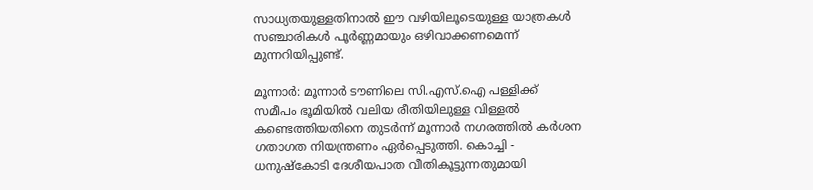സാധ്യതയുള്ളതിനാൽ ഈ വഴിയിലൂടെയുള്ള യാത്രകൾ സഞ്ചാരികൾ പൂർണ്ണമായും ഒഴിവാക്കണമെന്ന് മുന്നറിയിപ്പുണ്ട്.

മൂന്നാർ: മൂന്നാർ ടൗണിലെ സി.എസ്.ഐ പള്ളിക്ക് സമീപം ഭൂമിയിൽ വലിയ രീതിയിലുള്ള വിള്ളൽ കണ്ടെത്തിയതിനെ തുടർന്ന് മൂന്നാർ നഗരത്തിൽ കർശന ഗതാഗത നിയന്ത്രണം ഏർപ്പെടുത്തി. കൊച്ചി - ധനുഷ്കോടി ദേശീയപാത വീതികൂട്ടുന്നതുമായി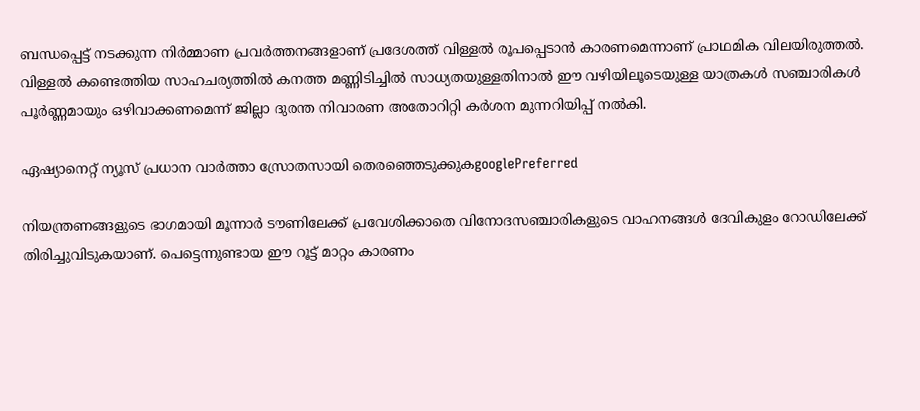ബന്ധപ്പെട്ട് നടക്കുന്ന നിർമ്മാണ പ്രവർത്തനങ്ങളാണ് പ്രദേശത്ത് വിള്ളൽ രൂപപ്പെടാൻ കാരണമെന്നാണ് പ്രാഥമിക വിലയിരുത്തൽ. വിള്ളൽ കണ്ടെത്തിയ സാഹചര്യത്തിൽ കനത്ത മണ്ണിടിച്ചിൽ സാധ്യതയുള്ളതിനാൽ ഈ വഴിയിലൂടെയുള്ള യാത്രകൾ സഞ്ചാരികൾ പൂർണ്ണമായും ഒഴിവാക്കണമെന്ന് ജില്ലാ ദുരന്ത നിവാരണ അതോറിറ്റി കർശന മുന്നറിയിപ്പ് നൽകി.

ഏഷ്യാനെറ്റ് ന്യൂസ് പ്രധാന വാർത്താ സ്രോതസായി തെരഞ്ഞെടുക്കുകgooglePreferred

നിയന്ത്രണങ്ങളുടെ ഭാഗമായി മൂന്നാർ ടൗണിലേക്ക് പ്രവേശിക്കാതെ വിനോദസഞ്ചാരികളുടെ വാഹനങ്ങൾ ദേവികുളം റോഡിലേക്ക് തിരിച്ചുവിടുകയാണ്. പെട്ടെന്നുണ്ടായ ഈ റൂട്ട് മാറ്റം കാരണം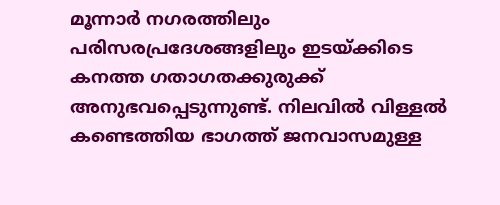മൂന്നാർ നഗരത്തിലും പരിസരപ്രദേശങ്ങളിലും ഇടയ്ക്കിടെ കനത്ത ഗതാഗതക്കുരുക്ക് അനുഭവപ്പെടുന്നുണ്ട്. നിലവിൽ വിള്ളൽ കണ്ടെത്തിയ ഭാഗത്ത് ജനവാസമുള്ള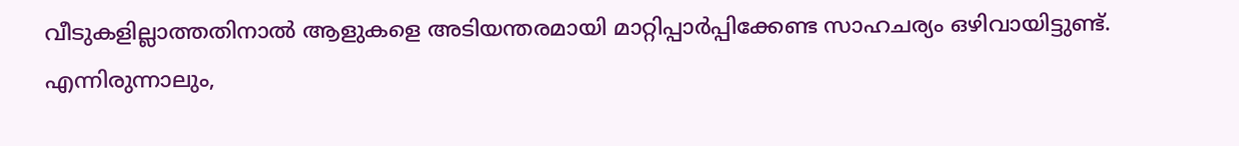വീടുകളില്ലാത്തതിനാൽ ആളുകളെ അടിയന്തരമായി മാറ്റിപ്പാർപ്പിക്കേണ്ട സാഹചര്യം ഒഴിവായിട്ടുണ്ട്. എന്നിരുന്നാലും,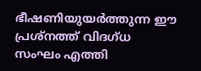ഭീഷണിയുയർത്തുന്ന ഈ പ്രശ്നത്ത് വിദഗ്ധ സംഘം എത്തി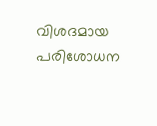വിശദമായ പരിശോധന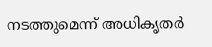നടത്തുമെന്ന് അധികൃതർ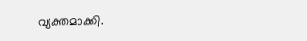വ്യക്തമാക്കി.